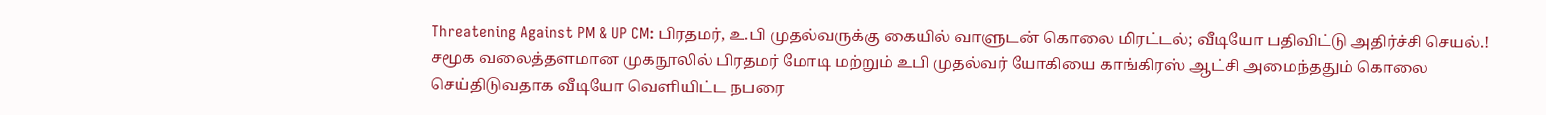Threatening Against PM & UP CM: பிரதமர், உ.பி முதல்வருக்கு கையில் வாளுடன் கொலை மிரட்டல்; வீடியோ பதிவிட்டு அதிர்ச்சி செயல்.!
சமூக வலைத்தளமான முகநூலில் பிரதமர் மோடி மற்றும் உபி முதல்வர் யோகியை காங்கிரஸ் ஆட்சி அமைந்ததும் கொலை செய்திடுவதாக வீடியோ வெளியிட்ட நபரை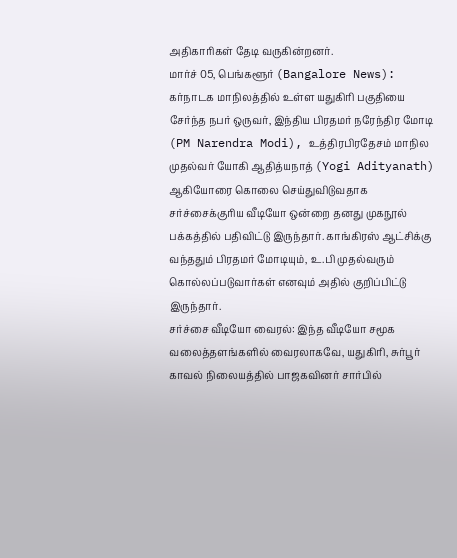அதிகாரிகள் தேடி வருகின்றனர்.
மார்ச் 05, பெங்களூர் (Bangalore News): கர்நாடக மாநிலத்தில் உள்ள யதுகிரி பகுதியை சேர்ந்த நபர் ஒருவர், இந்திய பிரதமர் நரேந்திர மோடி (PM Narendra Modi), உத்திரபிரதேசம் மாநில முதல்வர் யோகி ஆதித்யநாத் (Yogi Adityanath) ஆகியோரை கொலை செய்துவிடுவதாக சர்ச்சைக்குரிய வீடியோ ஒன்றை தனது முகநூல் பக்கத்தில் பதிவிட்டு இருந்தார். காங்கிரஸ் ஆட்சிக்கு வந்ததும் பிரதமர் மோடியும், உ.பி முதல்வரும் கொல்லப்படுவார்கள் எனவும் அதில் குறிப்பிட்டு இருந்தார்.
சர்ச்சை வீடியோ வைரல்: இந்த வீடியோ சமூக வலைத்தளங்களில் வைரலாகவே, யதுகிரி, சுர்பூர் காவல் நிலையத்தில் பாஜகவினர் சார்பில்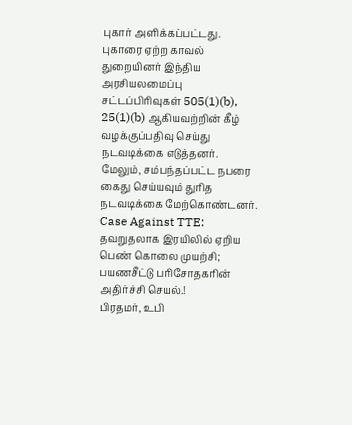புகார் அளிக்கப்பட்டது. புகாரை ஏற்ற காவல் துறையினர் இந்திய அரசியலமைப்பு சட்டப்பிரிவுகள் 505(1)(b), 25(1)(b) ஆகியவற்றின் கீழ் வழக்குப்பதிவு செய்து நடவடிக்கை எடுத்தனர். மேலும், சம்பந்தப்பட்ட நபரை கைது செய்யவும் துரித நடவடிக்கை மேற்கொண்டனர். Case Against TTE: தவறுதலாக இரயிலில் ஏறிய பெண் கொலை முயற்சி; பயணசீட்டு பரிசோதகரின் அதிர்ச்சி செயல்.!
பிரதமர், உபி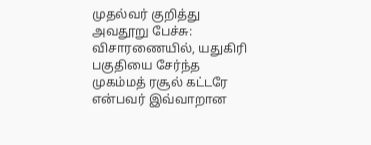முதல்வர் குறித்து அவதூறு பேச்சு: விசாரணையில், யதுகிரி பகுதியை சேர்ந்த முகம்மத் ரசூல் கட்டரே என்பவர் இவ்வாறான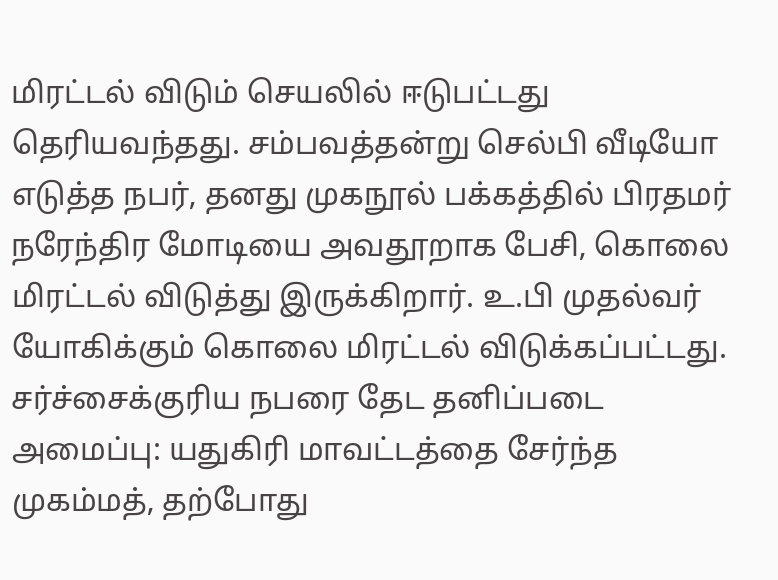மிரட்டல் விடும் செயலில் ஈடுபட்டது தெரியவந்தது. சம்பவத்தன்று செல்பி வீடியோ எடுத்த நபர், தனது முகநூல் பக்கத்தில் பிரதமர் நரேந்திர மோடியை அவதூறாக பேசி, கொலை மிரட்டல் விடுத்து இருக்கிறார். உ.பி முதல்வர் யோகிக்கும் கொலை மிரட்டல் விடுக்கப்பட்டது.
சர்ச்சைக்குரிய நபரை தேட தனிப்படை அமைப்பு: யதுகிரி மாவட்டத்தை சேர்ந்த முகம்மத், தற்போது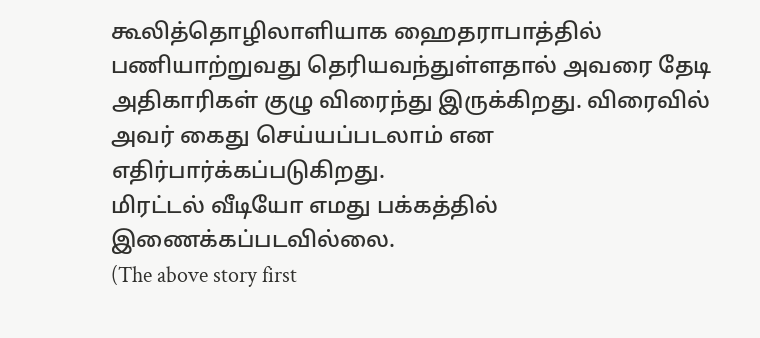கூலித்தொழிலாளியாக ஹைதராபாத்தில் பணியாற்றுவது தெரியவந்துள்ளதால் அவரை தேடி அதிகாரிகள் குழு விரைந்து இருக்கிறது. விரைவில் அவர் கைது செய்யப்படலாம் என எதிர்பார்க்கப்படுகிறது.
மிரட்டல் வீடியோ எமது பக்கத்தில் இணைக்கப்படவில்லை.
(The above story first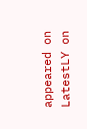appeared on LatestLY on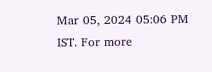Mar 05, 2024 05:06 PM IST. For more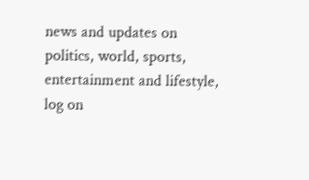news and updates on politics, world, sports, entertainment and lifestyle, log on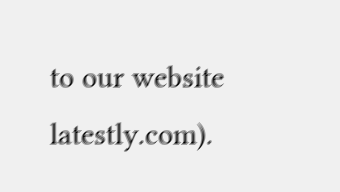to our website latestly.com).